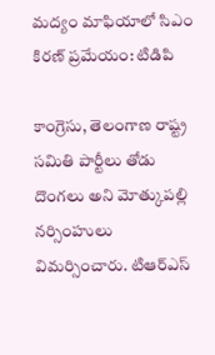మద్యం మాఫియాలో సిఎం కిరణ్ ప్రమేయం: టిడిపి

కాంగ్రెసు, తెలంగాణ రాష్ట్ర సమితి పార్టీలు తోడు దొంగలు అని మోత్కుపల్లి నర్సింహులు విమర్సించారు. టిఆర్ఎస్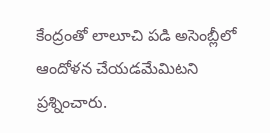కేంద్రంతో లాలూచి పడి అసెంబ్లీలో ఆందోళన చేయడమేమిటని ప్రశ్నించారు.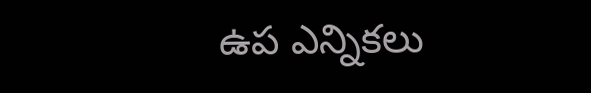ఉప ఎన్నికలు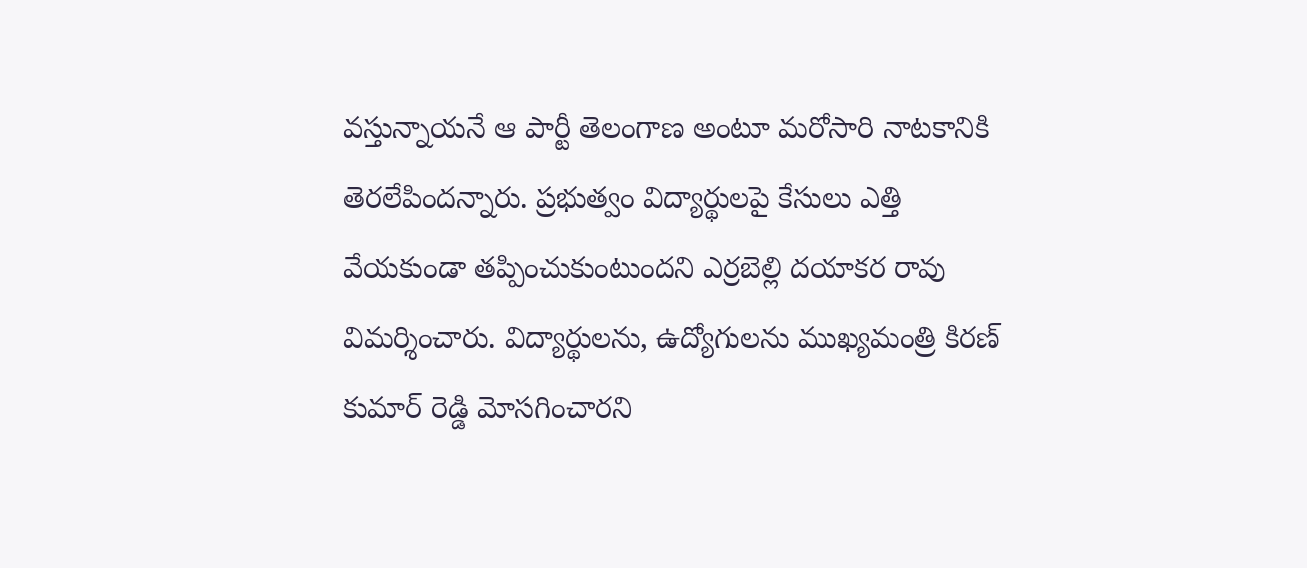వస్తున్నాయనే ఆ పార్టీ తెలంగాణ అంటూ మరోసారి నాటకానికి తెరలేపిందన్నారు. ప్రభుత్వం విద్యార్థులపై కేసులు ఎత్తి వేయకుండా తప్పించుకుంటుందని ఎర్రబెల్లి దయాకర రావు విమర్శించారు. విద్యార్థులను, ఉద్యోగులను ముఖ్యమంత్రి కిరణ్ కుమార్ రెడ్డి మోసగించారని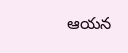ఆయన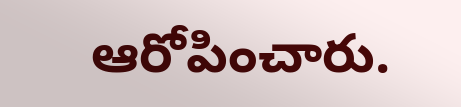ఆరోపించారు.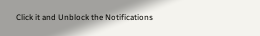Click it and Unblock the Notifications